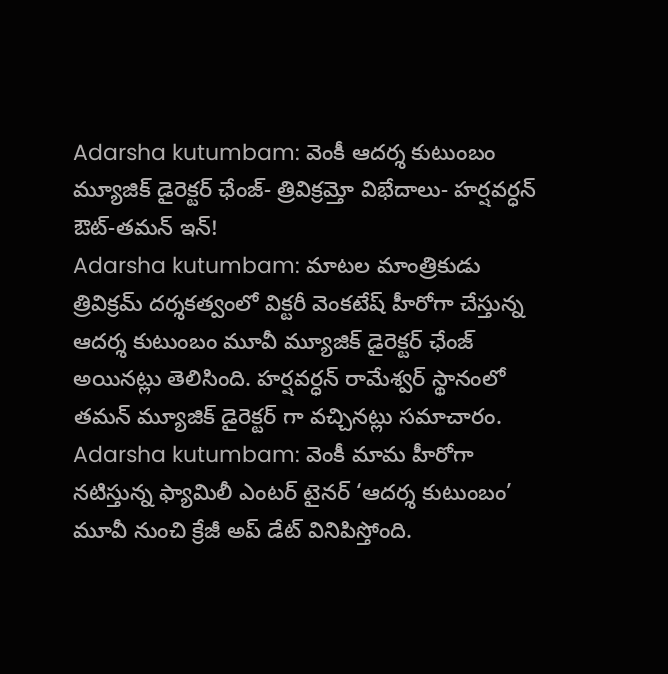Adarsha kutumbam: వెంకీ ఆదర్శ కుటుంబం మ్యూజిక్ డైరెక్టర్ ఛేంజ్- త్రివిక్రమ్తో విభేదాలు- హర్షవర్ధన్ ఔట్-తమన్ ఇన్!
Adarsha kutumbam: మాటల మాంత్రికుడు త్రివిక్రమ్ దర్శకత్వంలో విక్టరీ వెంకటేష్ హీరోగా చేస్తున్న ఆదర్శ కుటుంబం మూవీ మ్యూజిక్ డైరెక్టర్ ఛేంజ్ అయినట్లు తెలిసింది. హర్షవర్ధన్ రామేశ్వర్ స్థానంలో తమన్ మ్యూజిక్ డైరెక్టర్ గా వచ్చినట్లు సమాచారం.
Adarsha kutumbam: వెంకీ మామ హీరోగా నటిస్తున్న ఫ్యామిలీ ఎంటర్ టైనర్ ‘ఆదర్శ కుటుంబం’ మూవీ నుంచి క్రేజీ అప్ డేట్ వినిపిస్తోంది.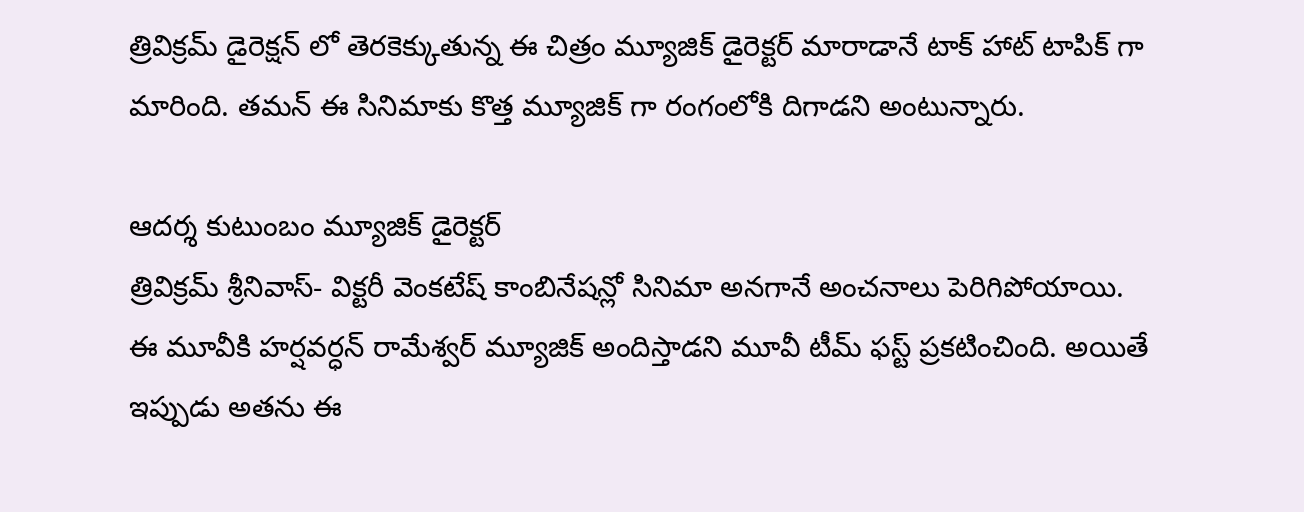త్రివిక్రమ్ డైరెక్షన్ లో తెరకెక్కుతున్న ఈ చిత్రం మ్యూజిక్ డైరెక్టర్ మారాడానే టాక్ హాట్ టాపిక్ గా మారింది. తమన్ ఈ సినిమాకు కొత్త మ్యూజిక్ గా రంగంలోకి దిగాడని అంటున్నారు.

ఆదర్శ కుటుంబం మ్యూజిక్ డైరెక్టర్
త్రివిక్రమ్ శ్రీనివాస్- విక్టరీ వెంకటేష్ కాంబినేషన్లో సినిమా అనగానే అంచనాలు పెరిగిపోయాయి. ఈ మూవీకి హర్షవర్ధన్ రామేశ్వర్ మ్యూజిక్ అందిస్తాడని మూవీ టీమ్ ఫస్ట్ ప్రకటించింది. అయితే ఇప్పుడు అతను ఈ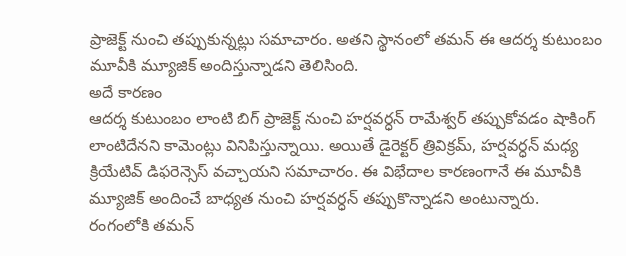ప్రాజెక్ట్ నుంచి తప్పుకున్నట్లు సమాచారం. అతని స్థానంలో తమన్ ఈ ఆదర్శ కుటుంబం మూవీకి మ్యూజిక్ అందిస్తున్నాడని తెలిసింది.
అదే కారణం
ఆదర్శ కుటుంబం లాంటి బిగ్ ప్రాజెక్ట్ నుంచి హర్షవర్ధన్ రామేశ్వర్ తప్పుకోవడం షాకింగ్ లాంటిదేనని కామెంట్లు వినిపిస్తున్నాయి. అయితే డైరెక్టర్ త్రివిక్రమ్, హర్షవర్ధన్ మధ్య క్రియేటివ్ డిఫరెన్సెస్ వచ్చాయని సమాచారం. ఈ విభేదాల కారణంగానే ఈ మూవీకి మ్యూజిక్ అందించే బాధ్యత నుంచి హర్షవర్ధన్ తప్పుకొన్నాడని అంటున్నారు.
రంగంలోకి తమన్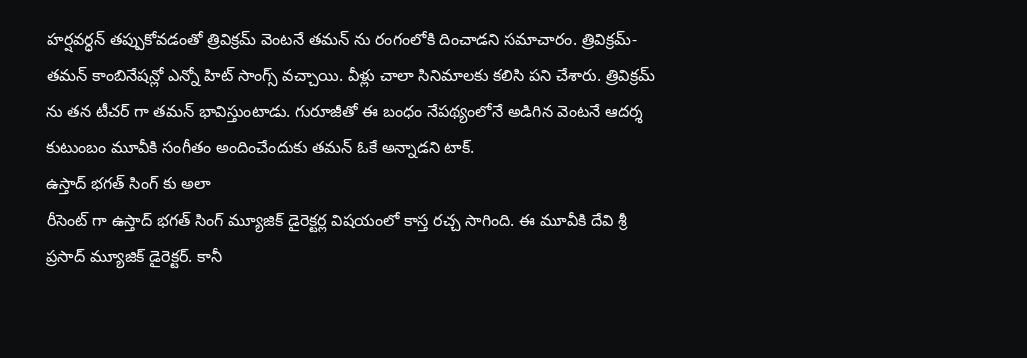హర్షవర్ధన్ తప్పుకోవడంతో త్రివిక్రమ్ వెంటనే తమన్ ను రంగంలోకి దించాడని సమాచారం. త్రివిక్రమ్- తమన్ కాంబినేషన్లో ఎన్నో హిట్ సాంగ్స్ వచ్చాయి. వీళ్లు చాలా సినిమాలకు కలిసి పని చేశారు. త్రివిక్రమ్ ను తన టీచర్ గా తమన్ భావిస్తుంటాడు. గురూజీతో ఈ బంధం నేపథ్యంలోనే అడిగిన వెంటనే ఆదర్శ కుటుంబం మూవీకి సంగీతం అందించేందుకు తమన్ ఓకే అన్నాడని టాక్.
ఉస్తాద్ భగత్ సింగ్ కు అలా
రీసెంట్ గా ఉస్తాద్ భగత్ సింగ్ మ్యూజిక్ డైరెక్టర్ల విషయంలో కాస్త రచ్చ సాగింది. ఈ మూవీకి దేవి శ్రీ ప్రసాద్ మ్యూజిక్ డైరెక్టర్. కానీ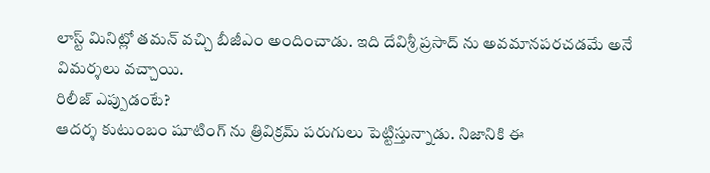లాస్ట్ మినిట్లో తమన్ వచ్చి బీజీఎం అందించాడు. ఇది దేవిశ్రీ ప్రసాద్ ను అవమానపరచడమే అనే విమర్శలు వచ్చాయి.
రిలీజ్ ఎప్పుడంటే?
ఆదర్శ కుటుంబం షూటింగ్ ను త్రివిక్రమ్ పరుగులు పెట్టిస్తున్నాడు. నిజానికి ఈ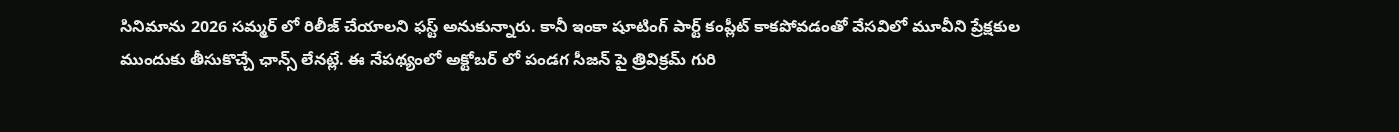సినిమాను 2026 సమ్మర్ లో రిలీజ్ చేయాలని ఫస్ట్ అనుకున్నారు. కానీ ఇంకా షూటింగ్ పార్ట్ కంప్లీట్ కాకపోవడంతో వేసవిలో మూవీని ప్రేక్షకుల ముందుకు తీసుకొచ్చే ఛాన్స్ లేనట్లే. ఈ నేపథ్యంలో అక్టోబర్ లో పండగ సీజన్ పై త్రివిక్రమ్ గురి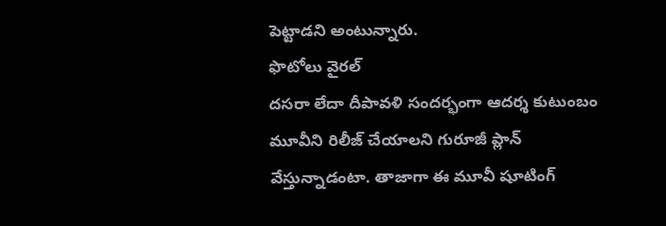పెట్టాడని అంటున్నారు.
ఫొటోలు వైరల్
దసరా లేదా దీపావళి సందర్భంగా ఆదర్శ కుటుంబం మూవీని రిలీజ్ చేయాలని గురూజీ ప్లాన్ వేస్తున్నాడంటా. తాజాగా ఈ మూవీ షూటింగ్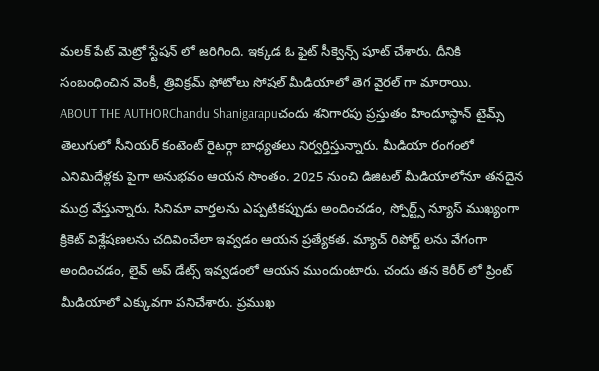మలక్ పేట్ మెట్రో స్టేషన్ లో జరిగింది. ఇక్కడ ఓ ఫైట్ సీక్వెన్స్ షూట్ చేశారు. దీనికి సంబంధించిన వెంకీ, త్రివిక్రమ్ ఫోటోలు సోషల్ మీడియాలో తెగ వైరల్ గా మారాయి.
ABOUT THE AUTHORChandu Shanigarapuచందు శనిగారపు ప్రస్తుతం హిందూస్థాన్ టైమ్స్ తెలుగులో సీనియర్ కంటెంట్ రైటర్గా బాధ్యతలు నిర్వర్తిస్తున్నారు. మీడియా రంగంలో ఎనిమిదేళ్లకు పైగా అనుభవం ఆయన సొంతం. 2025 నుంచి డిజిటల్ మీడియాలోనూ తనదైన ముద్ర వేస్తున్నారు. సినిమా వార్తలను ఎప్పటికప్పుడు అందించడం, స్పోర్ట్స్ న్యూస్ ముఖ్యంగా క్రికెట్ విశ్లేషణలను చదివించేలా ఇవ్వడం ఆయన ప్రత్యేకత. మ్యాచ్ రిపోర్ట్ లను వేగంగా అందించడం, లైవ్ అప్ డేట్స్ ఇవ్వడంలో ఆయన ముందుంటారు. చందు తన కెరీర్ లో ప్రింట్ మీడియాలో ఎక్కువగా పనిచేశారు. ప్రముఖ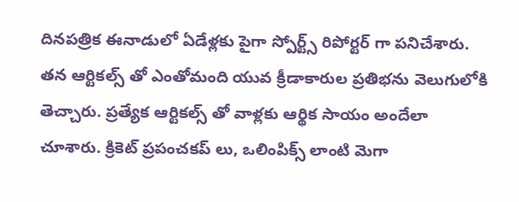దినపత్రిక ఈనాడులో ఏడేళ్లకు పైగా స్పోర్ట్స్ రిపోర్టర్ గా పనిచేశారు. తన ఆర్టికల్స్ తో ఎంతోమంది యువ క్రీడాకారుల ప్రతిభను వెలుగులోకి తెచ్చారు. ప్రత్యేక ఆర్టికల్స్ తో వాళ్లకు ఆర్థిక సాయం అందేలా చూశారు. క్రికెట్ ప్రపంచకప్ లు, ఒలింపిక్స్ లాంటి మెగా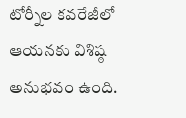టోర్నీల కవరేజీలో ఆయనకు విశిష్ఠ అనుభవం ఉంది.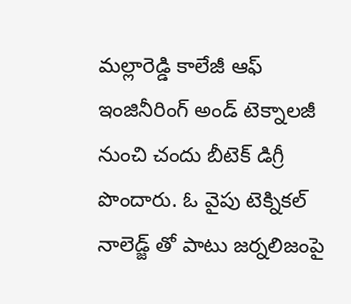మల్లారెడ్డి కాలేజీ ఆఫ్ ఇంజినీరింగ్ అండ్ టెక్నాలజీ నుంచి చందు బీటెక్ డిగ్రీ పొందారు. ఓ వైపు టెక్నికల్ నాలెడ్జ్ తో పాటు జర్నలిజంపై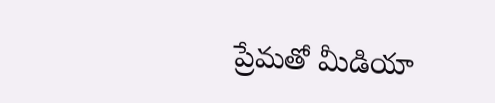ప్రేమతో మీడియా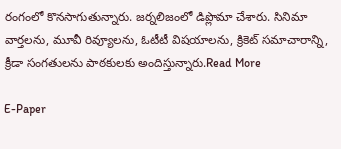రంగంలో కొనసాగుతున్నారు. జర్నలిజంలో డిప్లొమా చేశారు. సినిమా వార్తలను, మూవీ రివ్యూలను, ఓటీటీ విషయాలను, క్రికెట్ సమాచారాన్ని, క్రీడా సంగతులను పాఠకులకు అందిస్తున్నారు.Read More

E-Paper